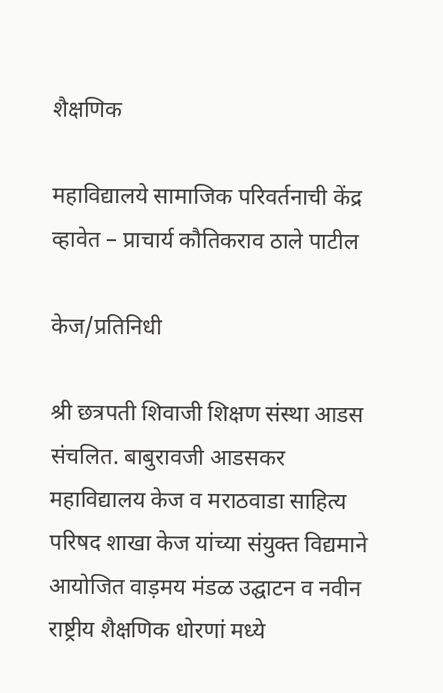शैक्षणिक

महाविद्यालये सामाजिक परिवर्तनाची केंद्र व्हावेत – प्राचार्य कौतिकराव ठाले पाटील

केज/प्रतिनिधी

श्री छत्रपती शिवाजी शिक्षण संस्था आडस संचलित. बाबुरावजी आडसकर महाविद्यालय केज व मराठवाडा साहित्य परिषद शाखा केज यांच्या संयुक्त विद्यमाने आयोजित वाड़मय मंडळ उद्घाटन व नवीन राष्ट्रीय शैक्षणिक धोरणां मध्ये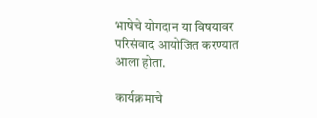भाषेचे योगदान या विषयावर परिसंवाद आयोजित करण्यात आला होता.

कार्यक्रमाचे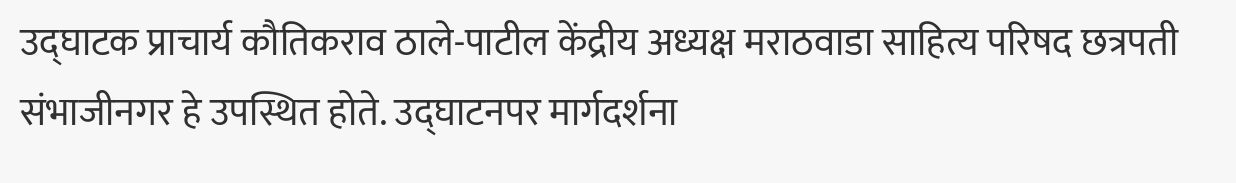उद्घाटक प्राचार्य कौतिकराव ठाले-पाटील केंद्रीय अध्यक्ष मराठवाडा साहित्य परिषद छत्रपती संभाजीनगर हे उपस्थित होते. उद्घाटनपर मार्गदर्शना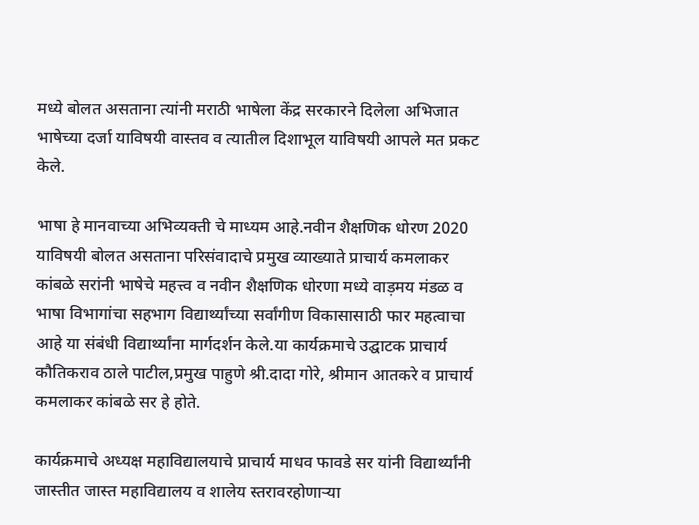मध्ये बोलत असताना त्यांनी मराठी भाषेला केंद्र सरकारने दिलेला अभिजात भाषेच्या दर्जा याविषयी वास्तव व त्यातील दिशाभूल याविषयी आपले मत प्रकट केले.

भाषा हे मानवाच्या अभिव्यक्ती चे माध्यम आहे.नवीन शैक्षणिक धोरण 2020 याविषयी बोलत असताना परिसंवादाचे प्रमुख व्याख्याते प्राचार्य कमलाकर कांबळे सरांनी भाषेचे महत्त्व व नवीन शैक्षणिक धोरणा मध्ये वाड़मय मंडळ व भाषा विभागांचा सहभाग विद्यार्थ्यांच्या सर्वांगीण विकासासाठी फार महत्वाचा आहे या संबंधी विद्यार्थ्यांना मार्गदर्शन केले.या कार्यक्रमाचे उद्घाटक प्राचार्य कौतिकराव ठाले पाटील,प्रमुख पाहुणे श्री.दादा गोरे, श्रीमान आतकरे व प्राचार्य कमलाकर कांबळे सर हे होते.

कार्यक्रमाचे अध्यक्ष महाविद्यालयाचे प्राचार्य माधव फावडे सर यांनी विद्यार्थ्यांनी जास्तीत जास्त महाविद्यालय व शालेय स्तरावरहोणाऱ्या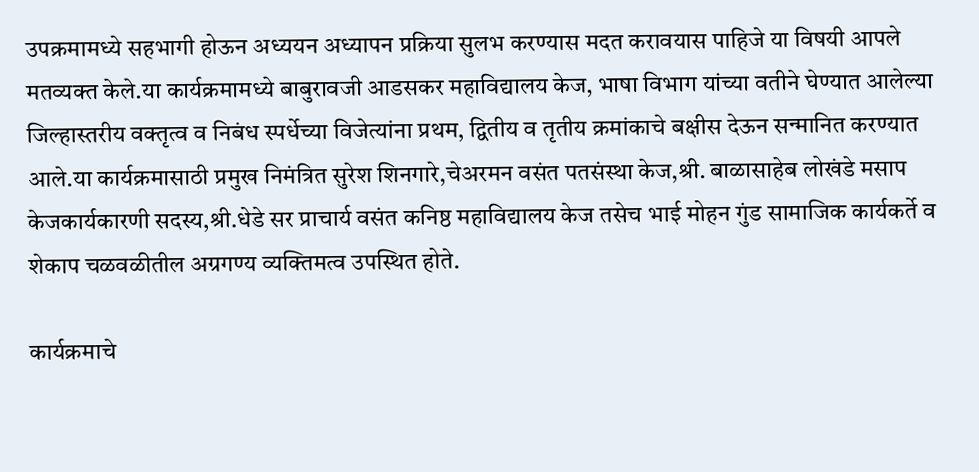उपक्रमामध्ये सहभागी होऊन अध्ययन अध्यापन प्रक्रिया सुलभ करण्यास मदत करावयास पाहिजे या विषयी आपले मतव्यक्त केले.या कार्यक्रमामध्ये बाबुरावजी आडसकर महाविद्यालय केज, भाषा विभाग यांच्या वतीने घेण्यात आलेल्या जिल्हास्तरीय वक्तृत्व व निबंध स्पर्धेच्या विजेत्यांना प्रथम, द्वितीय व तृतीय क्रमांकाचे बक्षीस देऊन सन्मानित करण्यात आले.या कार्यक्रमासाठी प्रमुख निमंत्रित सुरेश शिनगारे,चेअरमन वसंत पतसंस्था केज,श्री. बाळासाहेब लोखंडे मसाप केजकार्यकारणी सदस्य,श्री.धेडे सर प्राचार्य वसंत कनिष्ठ महाविद्यालय केज तसेच भाई मोहन गुंड सामाजिक कार्यकर्ते व शेकाप चळवळीतील अग्रगण्य व्यक्तिमत्व उपस्थित होते.

कार्यक्रमाचे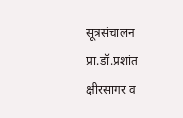सूत्रसंचालन प्रा.डॉ.प्रशांत क्षीरसागर व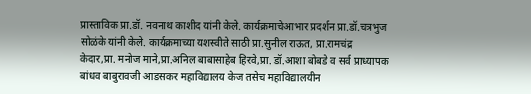प्रास्ताविक प्रा.डॉ. नवनाथ काशीद यांनी केले. कार्यक्रमाचेआभार प्रदर्शन प्रा.डॉ.चत्रभुज सोळंके यांनी केले. कार्यक्रमाच्या यशस्वीते साठी प्रा.सुनील राऊत, प्रा.रामचंद्र केदार,प्रा. मनोज माने,प्रा.अनिल बाबासाहेब हिरवे,प्रा. डॉ.आशा बोबडे व सर्व प्राध्यापक बांधव बाबुरावजी आडसकर महाविद्यालय केज तसेच महाविद्यालयीन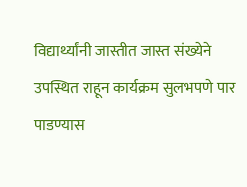विद्यार्थ्यांनी जास्तीत जास्त संख्येने उपस्थित राहून कार्यक्रम सुलभपणे पार पाडण्यास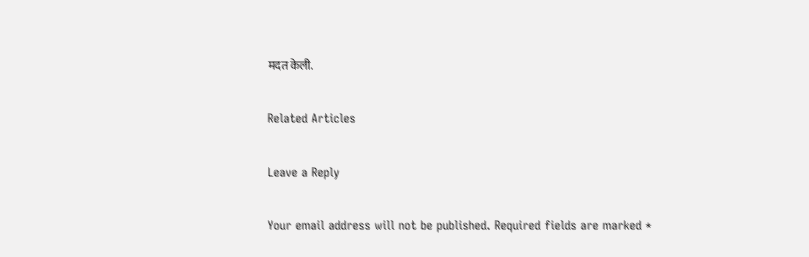मदत केली.

Related Articles

Leave a Reply

Your email address will not be published. Required fields are marked *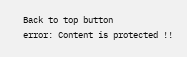Back to top button
error: Content is protected !!